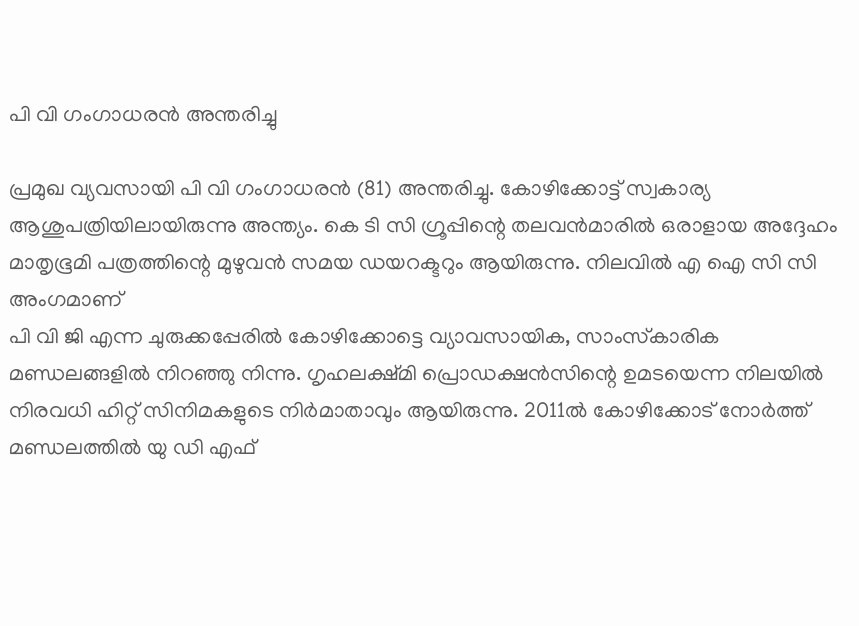പി വി ഗംഗാധരന്‍ അന്തരിച്ചു

പ്രമുഖ വ്യവസായി പി വി ഗംഗാധരന്‍ (81) അന്തരിച്ചു. കോഴിക്കോട്ട് സ്വകാര്യ ആശുപത്രിയിലായിരുന്നു അന്ത്യം. കെ ടി സി ഗ്രൂപ്പിന്റെ തലവന്‍മാരില്‍ ഒരാളായ അദ്ദേഹം മാതൃഭൂമി പത്രത്തിന്റെ മുഴുവന്‍ സമയ ഡയറക്ടറും ആയിരുന്നു. നിലവിൽ എ ഐ സി സി അംഗമാണ്
പി വി ജി എന്ന ചുരുക്കപ്പേരില്‍ കോഴിക്കോട്ടെ വ്യാവസായിക, സാംസ്‌കാരിക മണ്ഡലങ്ങളില്‍ നിറഞ്ഞു നിന്നു. ഗൃഹലക്ഷ്മി പ്രൊഡക്ഷന്‍സിന്റെ ഉമടയെന്ന നിലയില്‍ നിരവധി ഹിറ്റ് സിനിമകളുടെ നിര്‍മാതാവും ആയിരുന്നു. 2011ല്‍ കോഴിക്കോട് നോര്‍ത്ത് മണ്ഡലത്തില്‍ യു ഡി എഫ്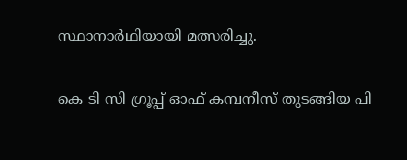സ്ഥാനാര്‍ഥിയായി മത്സരിച്ചു.

കെ ടി സി ഗ്രൂപ്പ് ഓഫ് കമ്പനീസ് തുടങ്ങിയ പി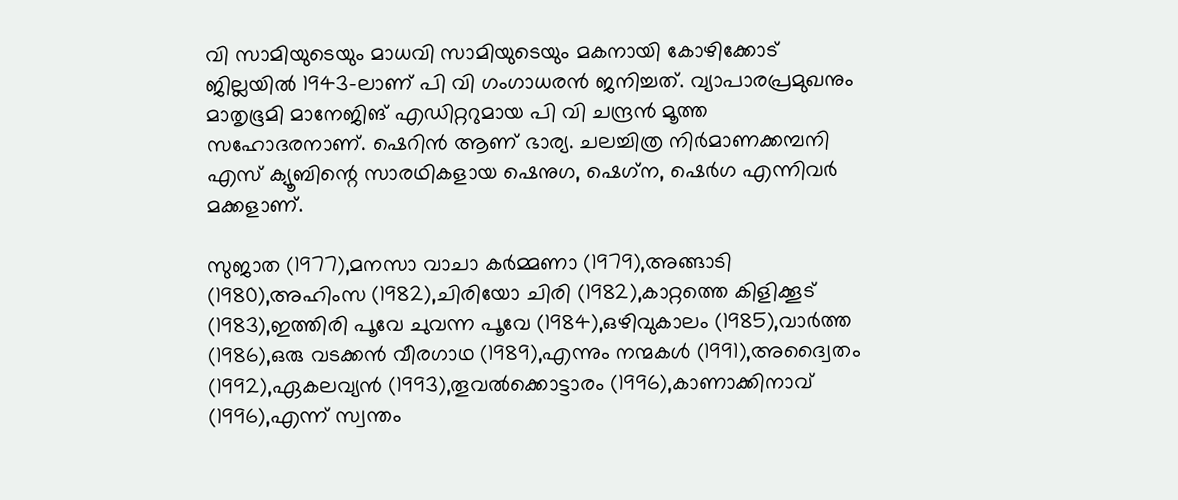വി സാമിയുടെയും മാധവി സാമിയുടെയും മകനായി കോഴിക്കോട് ജില്ലയില്‍ 1943-ലാണ് പി വി ഗംഗാധരന്‍ ജനിച്ചത്. വ്യാപാരപ്രമുഖനും മാതൃഭൂമി മാനേജിങ് എഡിറ്ററുമായ പി വി ചന്ദ്രന്‍ മൂത്ത സഹോദരനാണ്. ഷെറിന്‍ ആണ് ഭാര്യ. ചലച്ചിത്ര നിര്‍മാണക്കമ്പനി എസ് ക്യൂബിന്റെ സാരഥികളായ ഷെനുഗ, ഷെഗ്‌ന, ഷെര്‍ഗ എന്നിവര്‍ മക്കളാണ്.

സുജാത (1977),മനസാ വാചാ കര്‍മ്മണാ (1979),അങ്ങാടി (1980),അഹിംസ (1982),ചിരിയോ ചിരി (1982),കാറ്റത്തെ കിളിക്കൂട് (1983),ഇത്തിരി പൂവേ ചുവന്ന പൂവേ (1984),ഒഴിവുകാലം (1985),വാര്‍ത്ത (1986),ഒരു വടക്കന്‍ വീരഗാഥ (1989),എന്നും നന്മകള്‍ (1991),അദ്വൈതം (1992),ഏകലവ്യന്‍ (1993),തൂവല്‍ക്കൊട്ടാരം (1996),കാണാക്കിനാവ് (1996),എന്ന് സ്വന്തം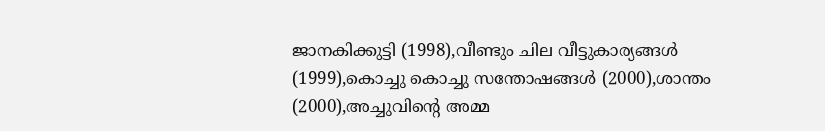ജാനകിക്കുട്ടി (1998),വീണ്ടും ചില വീട്ടുകാര്യങ്ങള്‍ (1999),കൊച്ചു കൊച്ചു സന്തോഷങ്ങള്‍ (2000),ശാന്തം (2000),അച്ചുവിന്റെ അമ്മ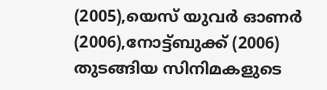(2005),യെസ് യുവര്‍ ഓണര്‍ (2006),നോട്ട്ബുക്ക് (2006) തുടങ്ങിയ സിനിമകളുടെ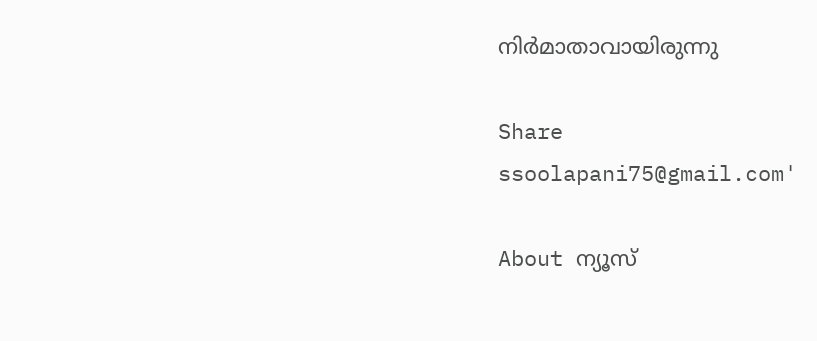നിര്‍മാതാവായിരുന്നു

Share
ssoolapani75@gmail.com'

About ന്യൂസ്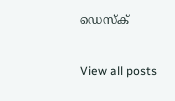ഡെസ്ക്

View all posts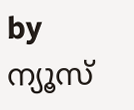by ന്യൂസ്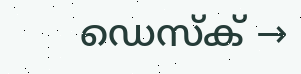ഡെസ്ക് →